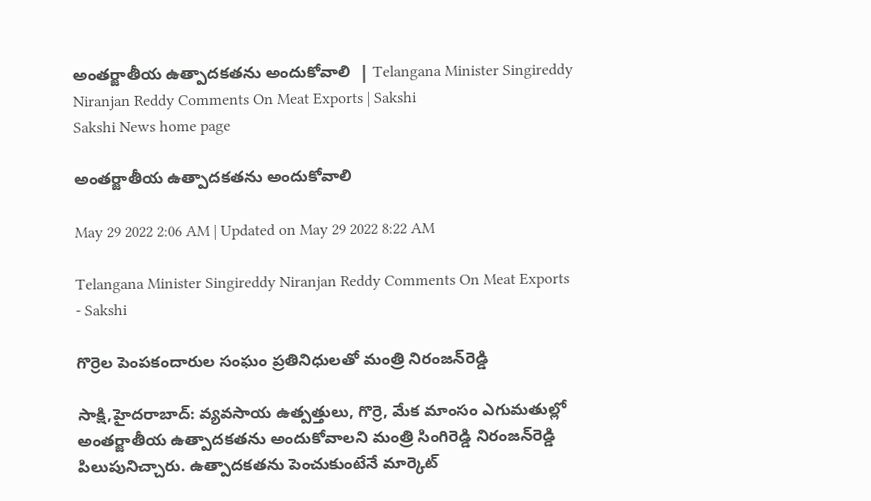అంతర్జాతీయ ఉత్పాదకతను అందుకోవాలి  | Telangana Minister Singireddy Niranjan Reddy Comments On Meat Exports | Sakshi
Sakshi News home page

అంతర్జాతీయ ఉత్పాదకతను అందుకోవాలి

May 29 2022 2:06 AM | Updated on May 29 2022 8:22 AM

Telangana Minister Singireddy Niranjan Reddy Comments On Meat Exports - Sakshi

గొర్రెల పెంపకందారుల సంఘం ప్రతినిధులతో మంత్రి నిరంజన్‌రెడ్డి

సాక్షి,హైదరాబాద్‌: వ్యవసాయ ఉత్పత్తులు, గొర్రె, మేక మాంసం ఎగుమతుల్లో అంతర్జాతీయ ఉత్పాదకతను అందుకోవాలని మంత్రి సింగిరెడ్డి నిరంజన్‌రెడ్డి పిలుపునిచ్చారు. ఉత్పాదకతను పెంచుకుంటేనే మార్కెట్‌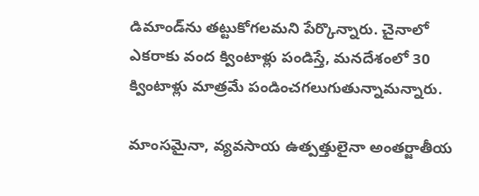డిమాండ్‌ను తట్టుకోగలమని పేర్కొన్నారు. చైనాలో ఎకరాకు వంద క్వింటాళ్లు పండిస్తే, మనదేశంలో 30 క్వింటాళ్లు మాత్రమే పండించగలుగుతున్నామన్నారు.

మాంసమైనా, వ్యవసాయ ఉత్పత్తులైనా అంతర్జాతీయ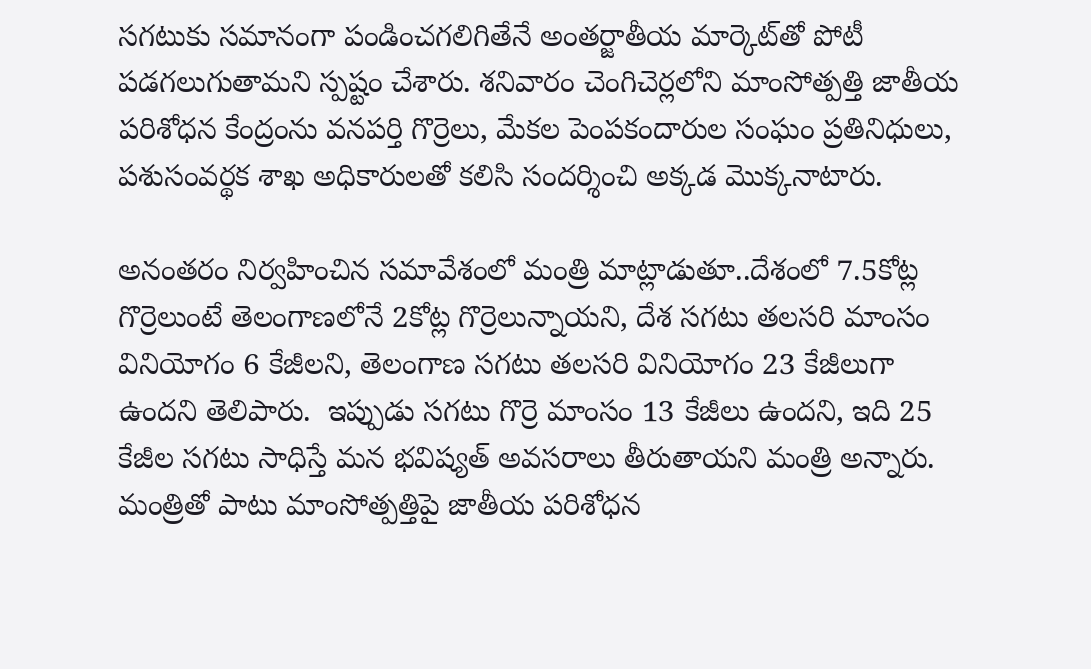సగటుకు సమానంగా పండించగలిగితేనే అంతర్జాతీయ మార్కెట్‌తో పోటీ పడగలుగుతామని స్పష్టం చేశారు. శనివారం చెంగిచెర్లలోని మాంసోత్పత్తి జాతీయ పరిశోధన కేంద్రంను వనపర్తి గొర్రెలు, మేకల పెంపకందారుల సంఘం ప్రతినిధులు, పశుసంవర్థక శాఖ అధికారులతో కలిసి సందర్శించి అక్కడ మొక్కనాటారు.

అనంతరం నిర్వహించిన సమావేశంలో మంత్రి మాట్లాడుతూ..దేశంలో 7.5కోట్ల గొర్రెలుంటే తెలంగాణలోనే 2కోట్ల గొర్రెలున్నాయని, దేశ సగటు తలసరి మాంసం వినియోగం 6 కేజీలని, తెలంగాణ సగటు తలసరి వినియోగం 23 కేజీలుగా ఉందని తెలిపారు.  ఇప్పుడు సగటు గొర్రె మాంసం 13 కేజీలు ఉందని, ఇది 25 కేజీల సగటు సాధిస్తే మన భవిష్యత్‌ అవసరాలు తీరుతాయని మంత్రి అన్నారు. మంత్రితో పాటు మాంసోత్పత్తిపై జాతీయ పరిశోధన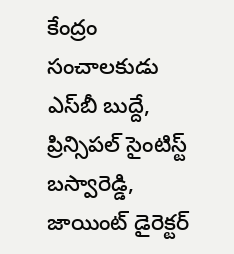కేంద్రం సంచాలకుడు ఎస్‌బీ బుద్దే, ప్రిన్సిపల్‌ సైంటిస్ట్‌ బస్వారెడ్డి, జాయింట్‌ డైరెక్టర్‌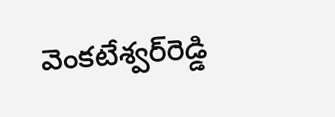వెంకటేశ్వర్‌రెడ్డి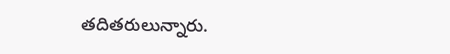తదితరులున్నారు.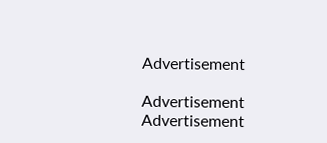Advertisement

Advertisement
Advertisement